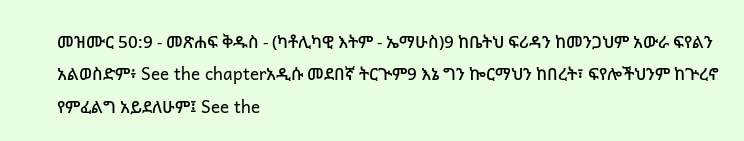መዝሙር 50:9 - መጽሐፍ ቅዱስ - (ካቶሊካዊ እትም - ኤማሁስ)9 ከቤትህ ፍሪዳን ከመንጋህም አውራ ፍየልን አልወስድም፥ See the chapterአዲሱ መደበኛ ትርጒም9 እኔ ግን ኰርማህን ከበረት፣ ፍየሎችህንም ከጕረኖ የምፈልግ አይደለሁም፤ See the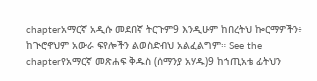chapterአማርኛ አዲሱ መደበኛ ትርጉም9 እንዲሁም ከበረትህ ኰርማዎችን፥ ከጒሮኖህም አውራ ፍየሎችን ልወስድብህ አልፈልግም። See the chapterየአማርኛ መጽሐፍ ቅዱስ (ሰማንያ አሃዱ)9 ከኀጢአቴ ፊትህን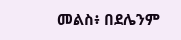መልስ፥ በደሌንም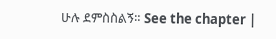ሁሉ ደምስስልኝ። See the chapter |